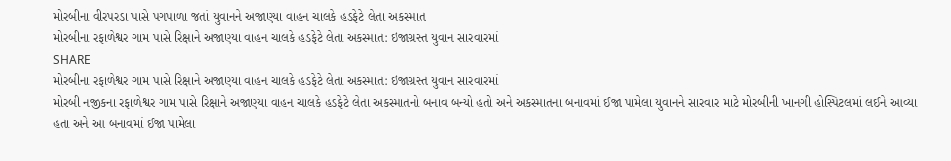મોરબીના વીરપરડા પાસે પગપાળા જતાં યુવાનને અજાણ્યા વાહન ચાલકે હડફેટે લેતા અકસ્માત
મોરબીના રફાળેશ્વર ગામ પાસે રિક્ષાને અજાણ્યા વાહન ચાલકે હડફેટે લેતા અકસ્માત: ઇજાગ્રસ્ત યુવાન સારવારમાં
SHARE
મોરબીના રફાળેશ્વર ગામ પાસે રિક્ષાને અજાણ્યા વાહન ચાલકે હડફેટે લેતા અકસ્માત: ઇજાગ્રસ્ત યુવાન સારવારમાં
મોરબી નજીકના રફાળેશ્વર ગામ પાસે રિક્ષાને અજાણ્યા વાહન ચાલકે હડફેટે લેતા અકસ્માતનો બનાવ બન્યો હતો અને અકસ્માતના બનાવમાં ઈજા પામેલા યુવાનને સારવાર માટે મોરબીની ખાનગી હોસ્પિટલમાં લઈને આવ્યા હતા અને આ બનાવમાં ઈજા પામેલા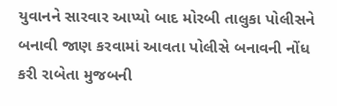યુવાનને સારવાર આપ્યો બાદ મોરબી તાલુકા પોલીસને બનાવી જાણ કરવામાં આવતા પોલીસે બનાવની નોંધ કરી રાબેતા મુજબની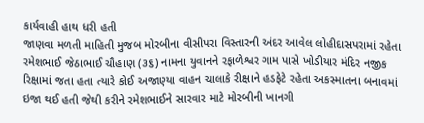કાર્યવાહી હાથ ધરી હતી
જાણવા મળતી માહિતી મુજબ મોરબીના વીસીપરા વિસ્તારની અંદર આવેલ લોહીદાસપરામાં રહેતા રમેશભાઈ જેઠાભાઈ ચૌહાણ (૩૬) નામના યુવાનને રફાળેશ્વર ગામ પાસે ખોડીયાર મંદિર નજીક રિક્ષામાં જતા હતા ત્યારે કોઈ અજાણ્યા વાહન ચાલાકે રીક્ષાને હડફેટે રહેતા અકસ્માતના બનાવમાં ઇજા થઈ હતી જેથી કરીને રમેશભાઈને સારવાર માટે મોરબીની ખાનગી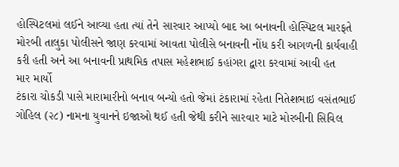હોસ્પિટલમાં લઈને આવ્યા હતા ત્યાં તેને સારવાર આપ્યો બાદ આ બનાવની હોસ્પિટલ મારફતે મોરબી તાલુકા પોલીસને જાણ કરવામાં આવતા પોલીસે બનાવની નોંધ કરી આગળની કાર્યવાહી કરી હતી અને આ બનાવની પ્રાથમિક તપાસ મહેશભાઈ કહાંગરા દ્વારા કરવામાં આવી હત
માર માર્યો
ટંકારા ચોકડી પાસે મારામારીનો બનાવ બન્યો હતો જેમાં ટંકારામાં રહેતા નિતેશભાઇ વસંતભાઈ ગોહિલ (૨૮) નામના યુવાનને ઇજાઓ થઈ હતી જેથી કરીને સારવાર માટે મોરબીની સિવિલ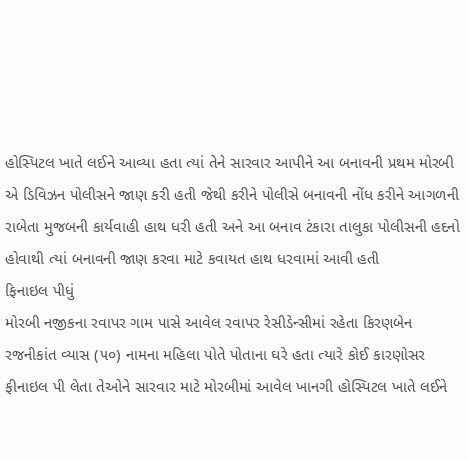હોસ્પિટલ ખાતે લઈને આવ્યા હતા ત્યાં તેને સારવાર આપીને આ બનાવની પ્રથમ મોરબી એ ડિવિઝન પોલીસને જાણ કરી હતી જેથી કરીને પોલીસે બનાવની નોંધ કરીને આગળની રાબેતા મુજબની કાર્યવાહી હાથ ધરી હતી અને આ બનાવ ટંકારા તાલુકા પોલીસની હદનો હોવાથી ત્યાં બનાવની જાણ કરવા માટે કવાયત હાથ ધરવામાં આવી હતી
ફિનાઇલ પીધું
મોરબી નજીકના રવાપર ગામ પાસે આવેલ રવાપર રેસીડેન્સીમાં રહેતા કિરણબેન રજનીકાંત વ્યાસ (૫૦) નામના મહિલા પોતે પોતાના ઘરે હતા ત્યારે કોઈ કારણોસર ફીનાઇલ પી લેતા તેઓને સારવાર માટે મોરબીમાં આવેલ ખાનગી હોસ્પિટલ ખાતે લઈને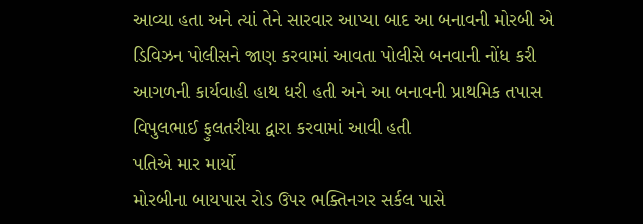આવ્યા હતા અને ત્યાં તેને સારવાર આપ્યા બાદ આ બનાવની મોરબી એ ડિવિઝન પોલીસને જાણ કરવામાં આવતા પોલીસે બનવાની નોંધ કરી આગળની કાર્યવાહી હાથ ધરી હતી અને આ બનાવની પ્રાથમિક તપાસ વિપુલભાઈ ફુલતરીયા દ્વારા કરવામાં આવી હતી
પતિએ માર માર્યો
મોરબીના બાયપાસ રોડ ઉપર ભક્તિનગર સર્કલ પાસે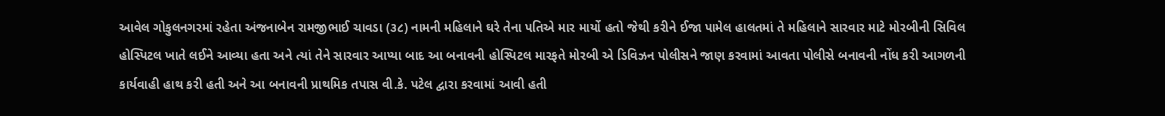આવેલ ગોકુલનગરમાં રહેતા અંજનાબેન રામજીભાઈ ચાવડા (૩૮) નામની મહિલાને ઘરે તેના પતિએ માર માર્યો હતો જેથી કરીને ઈજા પામેલ હાલતમાં તે મહિલાને સારવાર માટે મોરબીની સિવિલ હોસ્પિટલ ખાતે લઈને આવ્યા હતા અને ત્યાં તેને સારવાર આપ્યા બાદ આ બનાવની હોસ્પિટલ મારફતે મોરબી એ ડિવિઝન પોલીસને જાણ કરવામાં આવતા પોલીસે બનાવની નોંધ કરી આગળની કાર્યવાહી હાથ કરી હતી અને આ બનાવની પ્રાથમિક તપાસ વી.કે. પટેલ દ્વારા કરવામાં આવી હતી